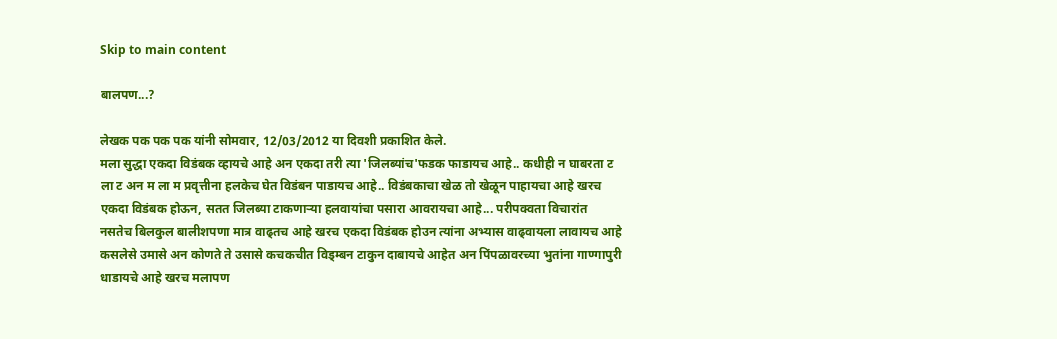Skip to main content

बालपण...?

लेखक पक पक पक यांनी सोमवार, 12/03/2012 या दिवशी प्रकाशित केले.
मला सुद्धा एकदा विडंबक व्हायचे आहे अन एकदा तरी त्या 'जिलब्यांच'फडक फाडायच आहे.. कधीही न घाबरता ट ला ट अन म ला म प्रवृत्तीना हलकेच घेत विडंबन पाडायच आहे.. विडंबकाचा खेळ तो खेळून पाहायचा आहे खरच एकदा विडंबक होऊन, सतत जिलब्या टाकणार्‍या हलवायांचा पसारा आवरायचा आहे... परीपक्वता विचारांत नसतेच बिलकुल बालीशपणा मात्र वाढ्तच आहे खरच एकदा विडंबक होउन त्यांना अभ्यास वाढ्वायला लावायच आहे कसलेसे उमासे अन कोणते ते उसासे कचकचीत विड्म्बन टाकुन दाबायचे आहेत अन पिंपळावरच्या भुतांना गाण्गापुरी धाडायचे आहे खरच मलापण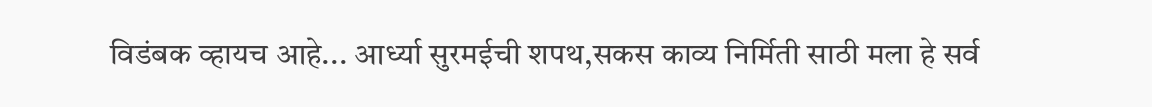विडंबक व्हायच आहे... आर्ध्या सुरमईची शपथ,सकस काव्य निर्मिती साठी मला हे सर्व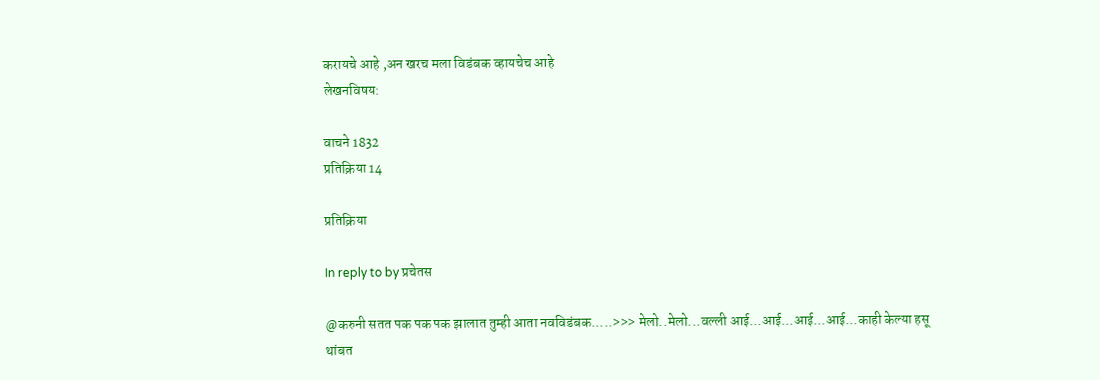करायचे आहे ,अन खरच मला विडंबक व्हायचेच आहे
लेखनविषय:

वाचने 1832
प्रतिक्रिया 14

प्रतिक्रिया

In reply to by प्रचेतस

@करुनी सतत पक पक पक झालात तुम्ही आता नवविडंबक.....>>> मेलो..मेलो...वल्ली आई...आई...आई...आई...काही केल्या हसू थांबत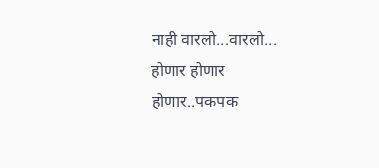नाही वारलो...वारलो... होणार होणार होणार..पकपक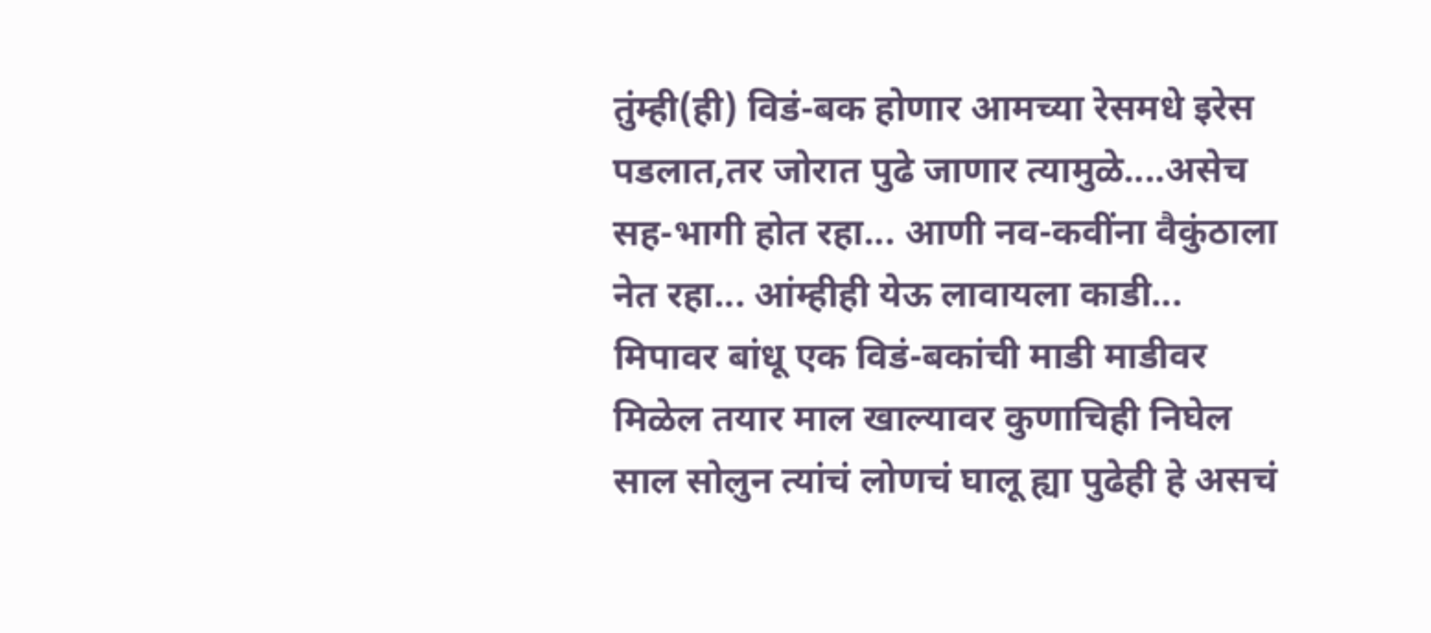तुंम्ही(ही) विडं-बक होणार आमच्या रेसमधे इरेस पडलात,तर जोरात पुढे जाणार त्यामुळे....असेच सह-भागी होत रहा... आणी नव-कवींना वैकुंठाला नेत रहा... आंम्हीही येऊ लावायला काडी... मिपावर बांधू एक विडं-बकांची माडी माडीवर मिळेल तयार माल खाल्यावर कुणाचिही निघेल साल सोलुन त्यांचं लोणचं घालू ह्या पुढेही हे असचं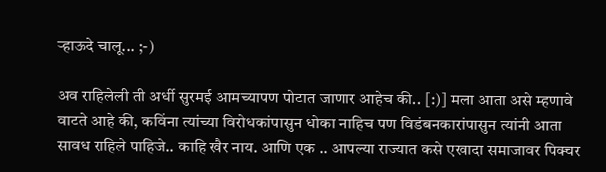र्‍हाऊदे चालू... ;-)

अव राहिलेली ती अर्धी सुरमई आमच्यापण पोटात जाणार आहेच की.. [:)] मला आता असे म्हणावे वाटते आहे की, कविंना त्यांच्या विरोधकांपासुन धोका नाहिच पण विडंबनकारांपासुन त्यांनी आता सावध राहिले पाहिजे.. काहि खैर नाय. आणि एक .. आपल्या राज्यात कसे एखादा समाजावर पिक्चर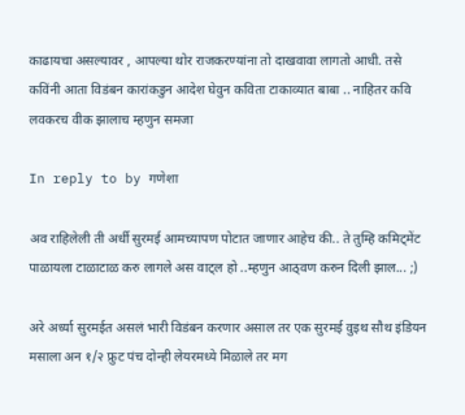काढायचा असल्यावर , आपल्या थोर राजकरण्यांना तो दाखवावा लागतो आधी. तसे कविंनी आता विडंबन कारांकडुन आदेश घेवुन कविता टाकाव्यात बाबा .. नाहितर कवि लवकरच वीक झालाच म्हणुन समजा

In reply to by गणेशा

अव राहिलेली ती अर्धी सुरमई आमच्यापण पोटात जाणार आहेच की.. ते तुम्हि कमिट्मेंट पाळायला टाळाटाळ करु लागले अस वाट्ल हो ..म्हणुन आठ्वण करुन दिली झाल... ;)

अरे अर्ध्या सुरमईत असलं भारी विडंबन करणार असाल तर एक सुरमई वुइथ सौथ इंडियन मसाला अन १/२ फ्रुट पंच दोन्ही लेयरमध्ये मिळाले तर मग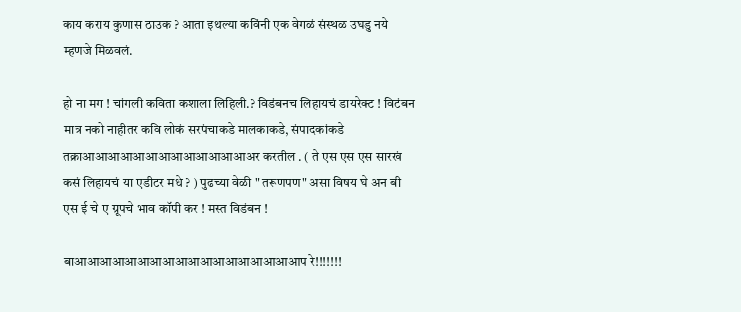काय कराय कुणास ठाउक ? आता इथल्या कविंनी एक वेगळं संस्थळ उघडु नये म्हणजे मिळवलं.

हो ना मग ! चांगली कविता कशाला लिहिली.? विडंबनच लिहायचं डायरेक्ट ! विटंबन मात्र नको नाहीतर कवि लोकं सरपंचाकडे मालकाकडे, संपादकांकडे तक्राआआआआआआआआआआआआआअर करतील . ( ते एस एस एस सारखं कसं लिहायचं या एडीटर मधे ? ) पुढच्या वेळी " तरूणपण" असा विषय घे अन बी एस ई चे ए ग्रूपचे भाव कॉपी कर ! मस्त विडंबन !

बाआआआआआआआआआआआआआआआआआआप रे!!!!!!!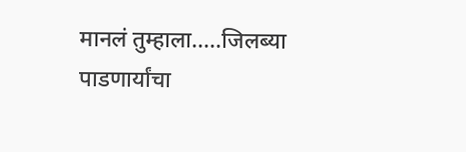मानलं तुम्हाला.....जिलब्या पाडणार्यांचा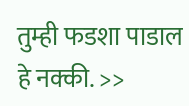तुम्ही फडशा पाडाल हे नक्की. >>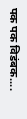पक पक विडंबक....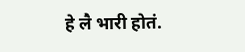हे लै भारी होतं.